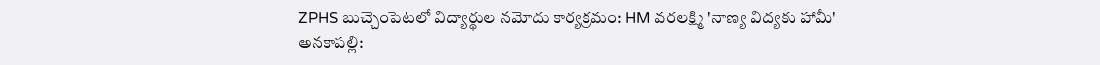ZPHS బుచ్చెంపెటలో విద్యార్థుల నమోదు కార్యక్రమం: HM వరలక్ష్మి 'నాణ్య విద్యకు హామీ'
అనకాపల్లి: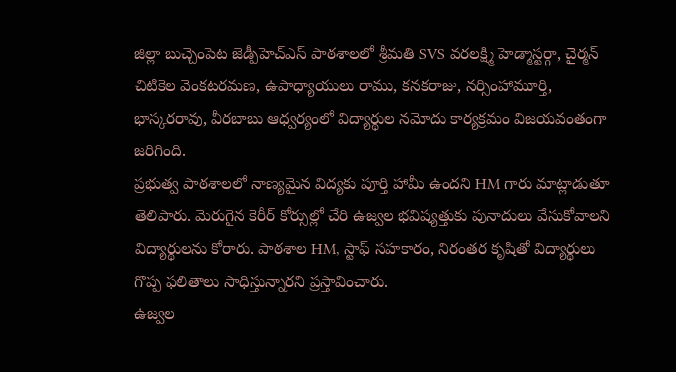జిల్లా బుచ్చెంపెట జెడ్పీహెచ్ఎస్ పాఠశాలలో శ్రీమతి SVS వరలక్ష్మి హెడ్మాస్టర్గా, చైర్మన్ చిటికెల వెంకటరమణ, ఉపాధ్యాయులు రాము, కనకరాజు, నర్సింహామూర్తి, భాస్కరరావు, వీరబాబు ఆధ్వర్యంలో విద్యార్థుల నమోదు కార్యక్రమం విజయవంతంగా జరిగింది.
ప్రభుత్వ పాఠశాలలో నాణ్యమైన విద్యకు పూర్తి హామీ ఉందని HM గారు మాట్లాడుతూ తెలిపారు. మెరుగైన కెరీర్ కోర్సుల్లో చేరి ఉజ్వల భవిష్యత్తుకు పునాదులు వేసుకోవాలని విద్యార్థులను కోరారు. పాఠశాల HM, స్టాఫ్ సహకారం, నిరంతర కృషితో విద్యార్థులు గొప్ప ఫలితాలు సాధిస్తున్నారని ప్రస్తావించారు.
ఉజ్వల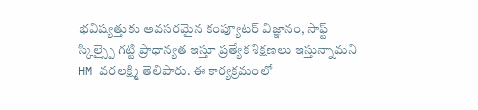భవిష్యత్తుకు అవసరమైన కంప్యూటర్ విజ్ఞానం, సాఫ్ట్ స్కిల్స్పై గట్టి ప్రాధాన్యత ఇస్తూ ప్రత్యేక శిక్షణలు ఇస్తున్నామని HM వరలక్ష్మి తెలిపారు. ఈ కార్యక్రమంలో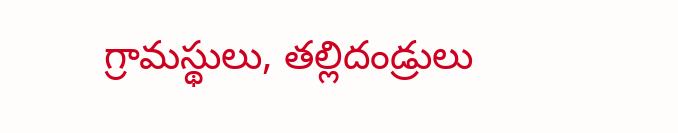గ్రామస్థులు, తల్లిదండ్రులు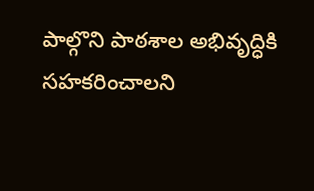పాల్గొని పాఠశాల అభివృద్ధికి సహకరించాలని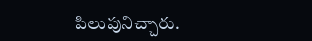పిలుపునిచ్చారు.